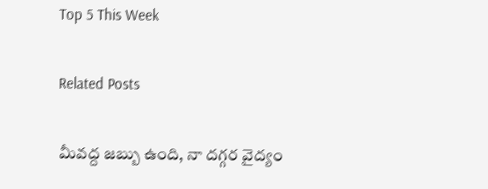Top 5 This Week

Related Posts

మీవద్ద జబ్బు ఉంది, నా దగ్గర వైద్యం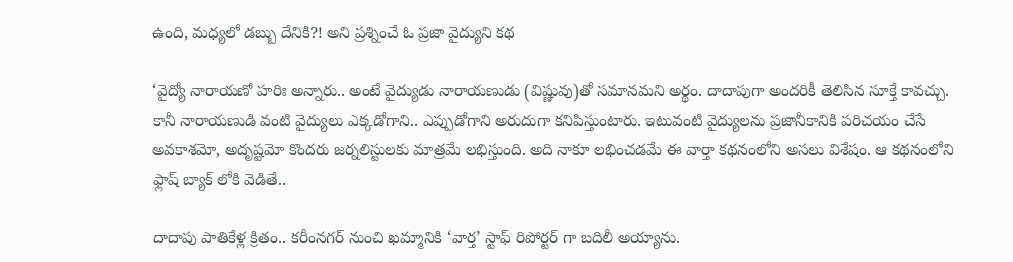ఉంది, మధ్యలో డబ్బు దేనికి?! అని ప్రశ్నించే ఓ ప్రజా వైద్యుని కథ

‘వైద్యో నారాయణో హరిః అన్నారు.. అంటే వైద్యుడు నారాయణుడు (విష్ణువు)తో సమానమని అర్థం. దాదాపుగా అందరికీ తెలిసిన సూక్తే కావచ్చు. కానీ నారాయణుడి వంటి వైద్యులు ఎక్కడోగాని.. ఎప్పుడోగాని అరుదుగా కనిపిస్తుంటారు. ఇటువంటి వైద్యులను ప్రజానీకానికి పరిచయం చేసే అవకాశమో, అదృష్టమో కొందరు జర్నలిస్టులకు మాత్రమే లభిస్తుంది. అది నాకూ లభించడమే ఈ వార్తా కథనంలోని అసలు విశేషం. ఆ కథనంలోని ఫ్లాష్ బ్యాక్ లోకి వెడితే..

దాదాపు పాతికేళ్ల క్రితం.. కరీంనగర్ నుంచి ఖమ్మానికి ‘వార్త’ స్టాఫ్ రిపోర్టర్ గా బదిలీ అయ్యాను.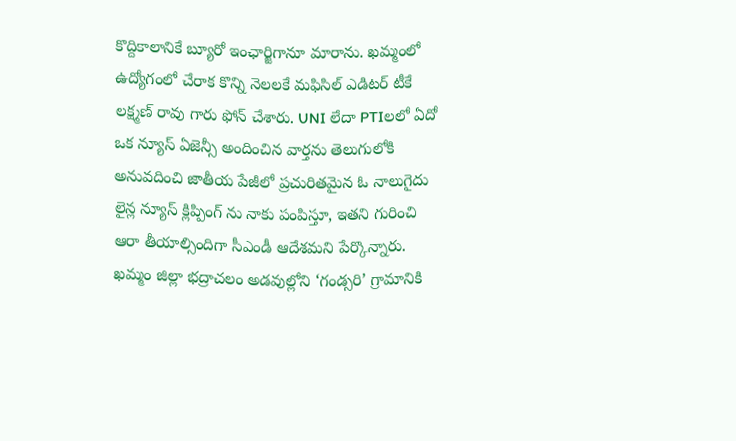కొద్దికాలానికే బ్యూరో ఇంఛార్జిగానూ మారాను. ఖమ్మంలో ఉద్యోగంలో చేరాక కొన్ని నెలలకే మఫిసిల్ ఎడిటర్ టీకే లక్ష్మణ్ రావు గారు ఫోన్ చేశారు. UNI లేదా PTIలలో ఏదో ఒక న్యూస్ ఏజెన్సీ అందించిన వార్తను తెలుగులోకి అనువదించి జాతీయ పేజీలో ప్రచురితమైన ఓ నాలుగైదు లైన్ల న్యూస్ క్లిప్పింగ్ ను నాకు పంపిస్తూ, ఇతని గురించి ఆరా తీయాల్సిందిగా సీఎండీ ఆదేశమని పేర్కొన్నారు. ఖమ్మం జిల్లా భద్రాచలం అడవుల్లోని ‘గండ్సరి’ గ్రామానికి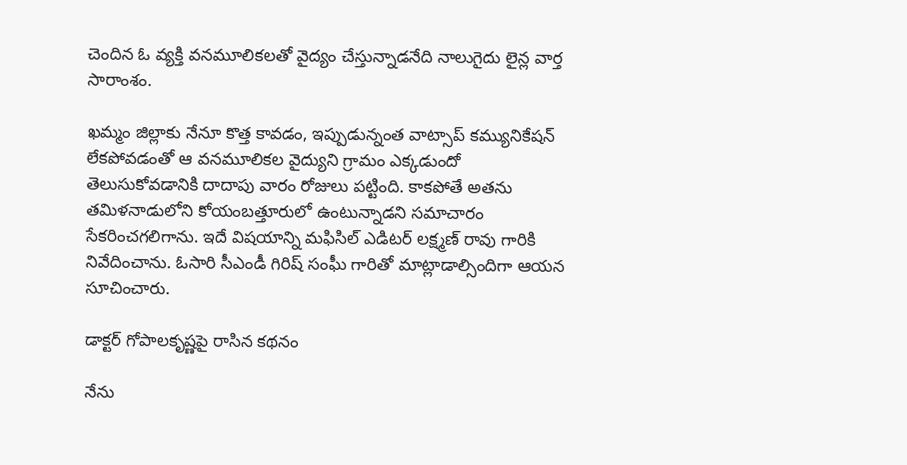చెందిన ఓ వ్యక్తి వనమూలికలతో వైద్యం చేస్తున్నాడనేది నాలుగైదు లైన్ల వార్త సారాంశం.

ఖమ్మం జిల్లాకు నేనూ కొత్త కావడం, ఇప్పుడున్నంత వాట్సాప్ కమ్యునికేషన్ లేకపోవడంతో ఆ వనమూలికల వైద్యుని గ్రామం ఎక్కడుందో తెలుసుకోవడానికి దాదాపు వారం రోజులు పట్టింది. కాకపోతే అతను తమిళనాడులోని కోయంబత్తూరులో ఉంటున్నాడని సమాచారం సేకరించగలిగాను. ఇదే విషయాన్ని మఫిసిల్ ఎడిటర్ లక్ష్మణ్ రావు గారికి నివేదించాను. ఓసారి సీఎండీ గిరిష్ సంఘీ గారితో మాట్లాడాల్సిందిగా ఆయన సూచించారు.

డాక్టర్ గోపాలకృష్ణపై రాసిన కథనం

నేను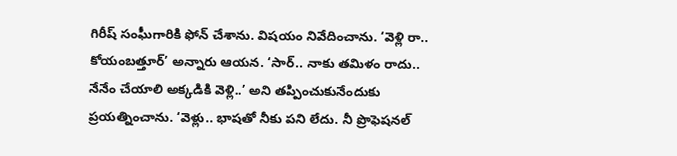గిరీష్ సంఘీగారికి ఫోన్ చేశాను. విషయం నివేదించాను. ‘వెళ్లి రా.. కోయంబత్తూర్’ అన్నారు ఆయన. ‘సార్.. నాకు తమిళం రాదు.. నేనేం చేయాలి అక్కడికి వెళ్లి..’ అని తప్పించుకునేందుకు ప్రయత్నించాను. ‘వెళ్లు.. భాషతో నీకు పని లేదు. నీ ప్రొఫెషనల్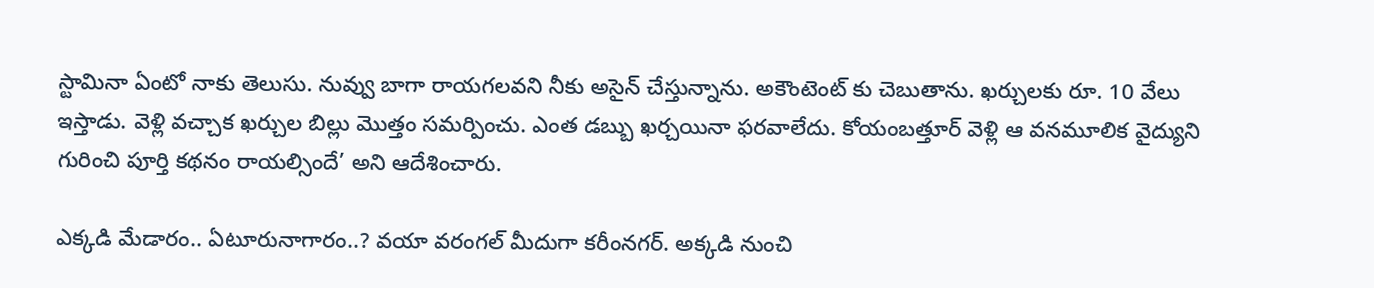స్టామినా ఏంటో నాకు తెలుసు. నువ్వు బాగా రాయగలవని నీకు అసైన్ చేస్తున్నాను. అకౌంటెంట్ కు చెబుతాను. ఖర్చులకు రూ. 10 వేలు ఇస్తాడు. వెళ్లి వచ్చాక ఖర్చుల బిల్లు మొత్తం సమర్పించు. ఎంత డబ్బు ఖర్చయినా ఫరవాలేదు. కోయంబత్తూర్ వెళ్లి ఆ వనమూలిక వైద్యుని గురించి పూర్తి కథనం రాయల్సిందే’ అని ఆదేశించారు.

ఎక్కడి మేడారం.. ఏటూరునాగారం..? వయా వరంగల్ మీదుగా కరీంనగర్. అక్కడి నుంచి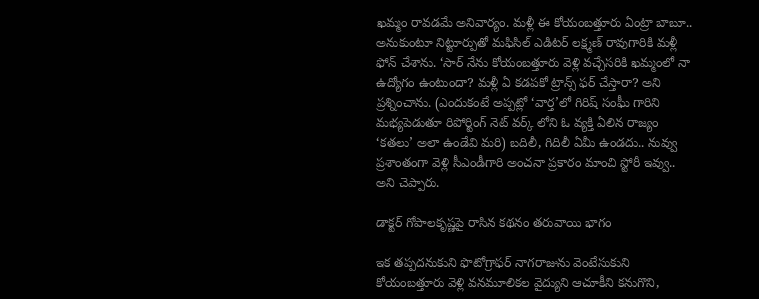ఖమ్మం రావడమే అనివార్యం. మళ్లీ ఈ కోయంబత్తూరు ఏంట్రా బాబూ.. అనుకుంటూ నిట్టూర్పుతో మఫిసిల్ ఎడిటర్ లక్ష్మణ్ రావుగారికి మళ్లీ ఫోన్ చేశాను. ‘సార్ నేను కోయంబత్తూరు వెళ్లి వచ్చేసరికి ఖమ్మంలో నా ఉద్యోగం ఉంటుందా? మళ్లీ ఏ కడపకో ట్రాన్స్ ఫర్ చేస్తారా? అని ప్రశ్నించాను. (ఎందుకంటే అప్పట్లో ‘వార్త’లో గిరిష్ సంఘీ గారిని మభ్యపెడుతూ రిపోర్టింగ్ నెట్ వర్క్ లోని ఓ వ్యక్తి ఏలిన రాజ్యం ‘కతలు’ అలా ఉండేవి మరి) బదిలీ, గిదిలీ ఏమీ ఉండదు.. నువ్వు ప్రశాంతంగా వెళ్లి సీఎండీగారి అంచనా ప్రకారం మాంచి స్టోరీ ఇవ్వు.. అని చెప్పారు.

డాక్టర్ గోపాలకృష్ణపై రాసిన కథనం తరువాయి భాగం

ఇక తప్పదనుకుని ఫొటోగ్రాఫర్ నాగరాజును వెంటేసుకుని కోయంబత్తూరు వెళ్లి వనమూలికల వైద్యుని ఆచూకీని కనుగొని,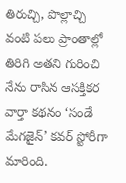తిరుచ్చి, పొల్లాచ్చి వంటి పలు ప్రాంతాల్లో తిరిగి అతని గురించి నేను రాసిన ఆసక్తికర వార్తా కథనం ‘సండే మేగజైన్’ కవర్ స్టోరీగా మారింది.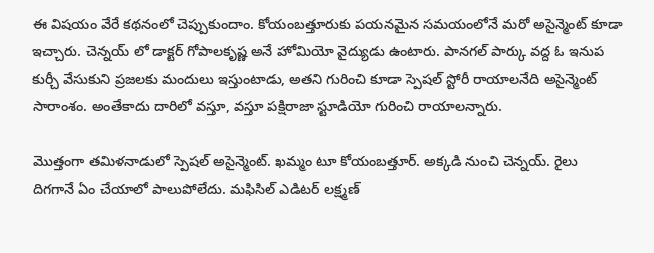ఈ విషయం వేరే కథనంలో చెప్పుకుందాం. కోయంబత్తూరుకు పయనమైన సమయంలోనే మరో అసైన్మెంట్ కూడా ఇచ్చారు. చెన్నయ్ లో డాక్టర్ గోపాలకృష్ణ అనే హోమియో వైద్యుడు ఉంటారు. పానగల్ పార్కు వద్ద ఓ ఇనుప కుర్చీ వేసుకుని ప్రజలకు మందులు ఇస్తుంటాడు, అతని గురించి కూడా స్పెషల్ స్టోరీ రాయాలనేది అసైన్మెంట్ సారాంశం. అంతేకాదు దారిలో వస్తూ, వస్తూ పక్షిరాజా స్టూడియో గురించి రాయాలన్నారు.

మొత్తంగా తమిళనాడులో స్పెషల్ అసైన్మెంట్. ఖమ్మం టూ కోయంబత్తూర్. అక్కడి నుంచి చెన్నయ్. రైలు దిగగానే ఏం చేయాలో పాలుపోలేదు. మఫిసిల్ ఎడిటర్ లక్ష్మణ్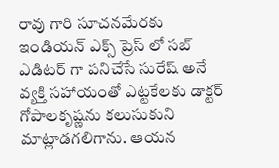రావు గారి సూచనమేరకు ఇండియన్ ఎక్స్ ప్రెస్ లో సబ్ ఎడిటర్ గా పనిచేసే సురేష్ అనే వ్యక్తి సహాయంతో ఎట్టకేలకు డాక్టర్ గోపాలకృష్ణను కలుసుకుని మాట్లాడగలిగాను. ఆయన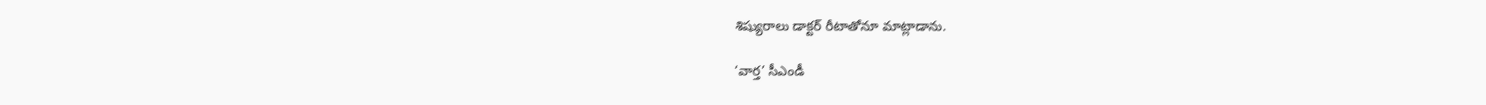శిష్యురాలు డాక్టర్ రీటాతోనూ మాట్లాడాను.

‘వార్త’ సీఎండీ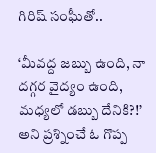గిరిష్ సంఘీతో..

‘మీవద్ద జబ్బు ఉంది, నా దగ్గర వైద్యం ఉంది, మధ్యలో డబ్బు దేనికి?!’ అని ప్రశ్నించే ఓ గొప్ప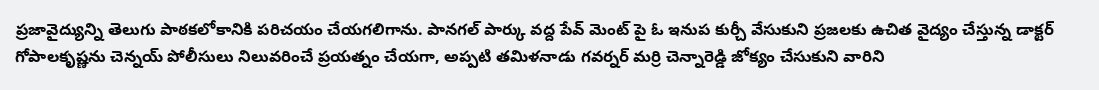ప్రజావైద్యున్ని తెలుగు పాఠకలోకానికి పరిచయం చేయగలిగాను. పానగల్ పార్కు వద్ద పేవ్ మెంట్ పై ఓ ఇనుప కుర్చీ వేసుకుని ప్రజలకు ఉచిత వైద్యం చేస్తున్న డాక్టర్ గోపాలకృష్ణను చెన్నయ్ పోలీసులు నిలువరించే ప్రయత్నం చేయగా, అప్పటి తమిళనాడు గవర్నర్ మర్రి చెన్నారెడ్డి జోక్యం చేసుకుని వారిని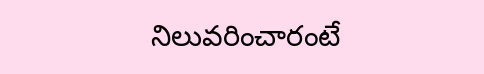నిలువరించారంటే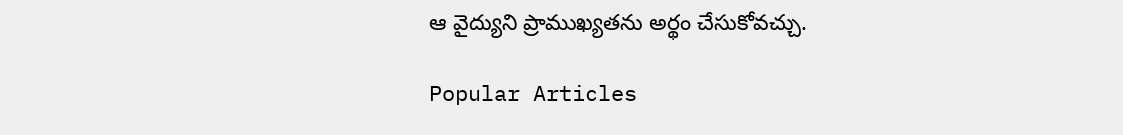ఆ వైద్యుని ప్రాముఖ్యతను అర్థం చేసుకోవచ్చు.

Popular Articles